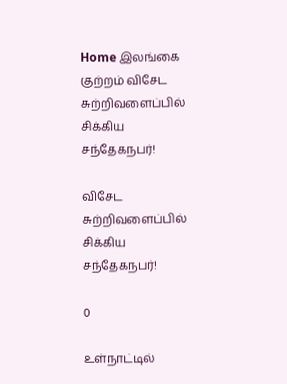Home இலங்கை குற்றம் விசேட சுற்றிவளைப்பில் சிக்கிய சந்தேகநபர்!

விசேட சுற்றிவளைப்பில் சிக்கிய சந்தேகநபர்!

0

உள்நாட்டில்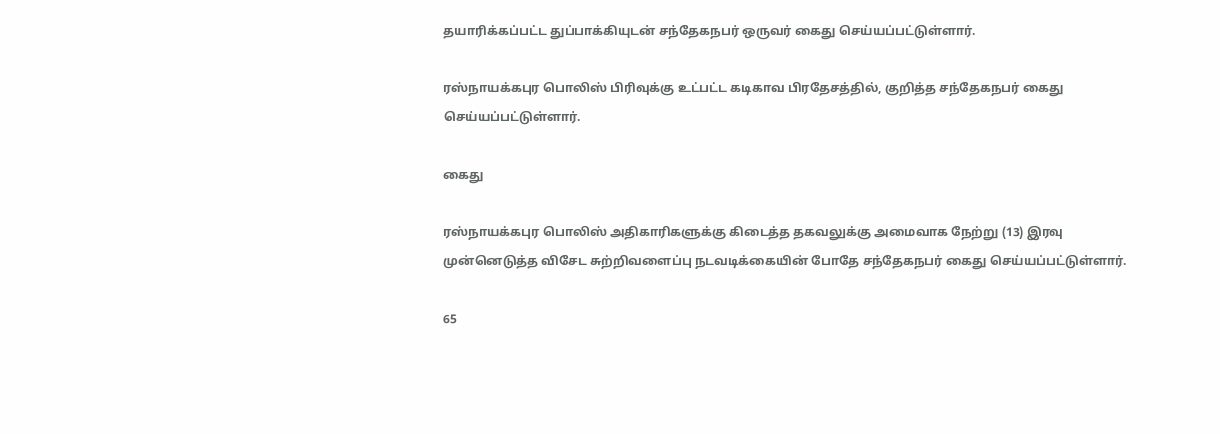தயாரிக்கப்பட்ட துப்பாக்கியுடன் சந்தேகநபர் ஒருவர் கைது செய்யப்பட்டுள்ளார்.

ரஸ்நாயக்கபுர பொலிஸ் பிரிவுக்கு உட்பட்ட கடிகாவ பிரதேசத்தில், குறித்த சந்தேகநபர் கைது செய்யப்பட்டுள்ளார்.

கைது

ரஸ்நாயக்கபுர பொலிஸ் அதிகாரிகளுக்கு கிடைத்த தகவலுக்கு அமைவாக நேற்று (13) இரவு முன்னெடுத்த விசேட சுற்றிவளைப்பு நடவடிக்கையின் போதே சந்தேகநபர் கைது செய்யப்பட்டுள்ளார்.

65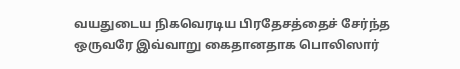வயதுடைய நிகவெரடிய பிரதேசத்தைச் சேர்ந்த ஒருவரே இவ்வாறு கைதானதாக பொலிஸார்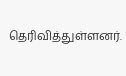தெரிவித்துள்ளனர்.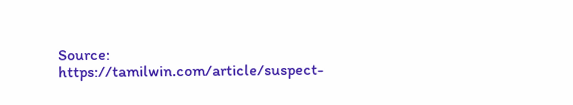Source: https://tamilwin.com/article/suspect-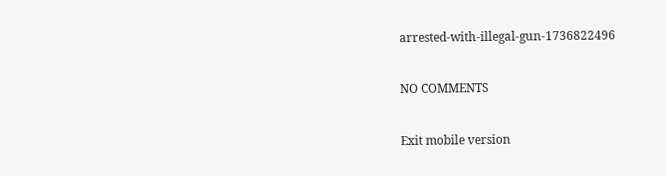arrested-with-illegal-gun-1736822496

NO COMMENTS

Exit mobile version